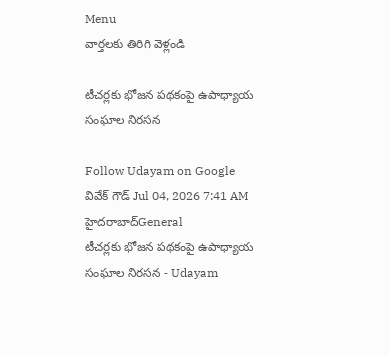Menu
వార్తలకు తిరిగి వెళ్లండి

టీచర్లకు భోజన పథకంపై ఉపాధ్యాయ సంఘాల నిరసన

Follow Udayam on Google
వివేక్ గౌడ్ Jul 04, 2026 7:41 AM హైదరాబాద్General
టీచర్లకు భోజన పథకంపై ఉపాధ్యాయ సంఘాల నిరసన - Udayam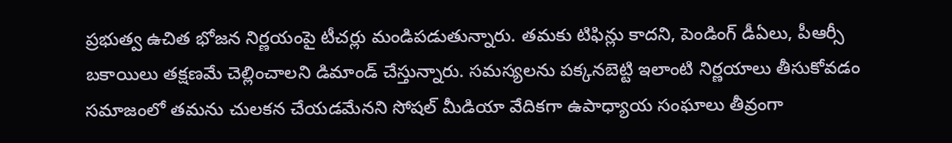ప్రభుత్వ ఉచిత భోజన నిర్ణయంపై టీచర్లు మండిపడుతున్నారు. తమకు టిఫిన్లు కాదని, పెండింగ్ డీఏలు, పీఆర్సీ బకాయిలు తక్షణమే చెల్లించాలని డిమాండ్ చేస్తున్నారు. సమస్యలను పక్కనబెట్టి ఇలాంటి నిర్ణయాలు తీసుకోవడం సమాజంలో తమను చులకన చేయడమేనని సోషల్ మీడియా వేదికగా ఉపాధ్యాయ సంఘాలు తీవ్రంగా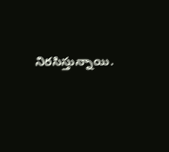నిరసిస్తున్నాయి.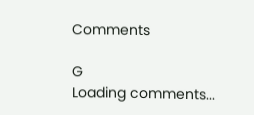Comments

G
Loading comments...